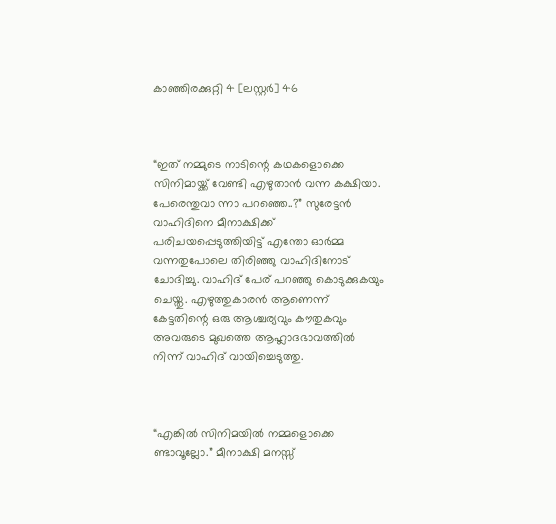കാഞ്ഞിരക്കുറ്റി 4 [ലസ്റ്റർ] 46



“ഇത് നമ്മുടെ നാടിന്റെ കഥകളൊക്കെ സിനിമായ്ക്ക് വേണ്ടി എഴുതാൻ വന്ന കക്ഷിയാ. പേരെന്തുവാ ന്നാ പറഞ്ഞെ..?” സുരേട്ടൻ വാഹിദിനെ മീനാക്ഷിക്ക് പരിചയപ്പെടുത്തിയിട്ട് എന്തോ ഓർമ്മ വന്നതുപോലെ തിരിഞ്ഞു വാഹിദിനോട് ചോദിച്ചു. വാഹിദ് പേര് പറഞ്ഞു കൊടുക്കുകയും ചെയ്തു. എഴുത്തുകാരൻ ആണെന്ന് കേട്ടതിന്റെ ഒരു ആശ്ചര്യവും കൗതുകവും അവരുടെ മുഖത്തെ ആഹ്ലാദഭാവത്തിൽ നിന്ന് വാഹിദ് വായിച്ചെടുത്തു.



“എങ്കിൽ സിനിമയിൽ നമ്മളൊക്കെ ണ്ടാവൂല്ലോ.” മീനാക്ഷി മനസ്സ്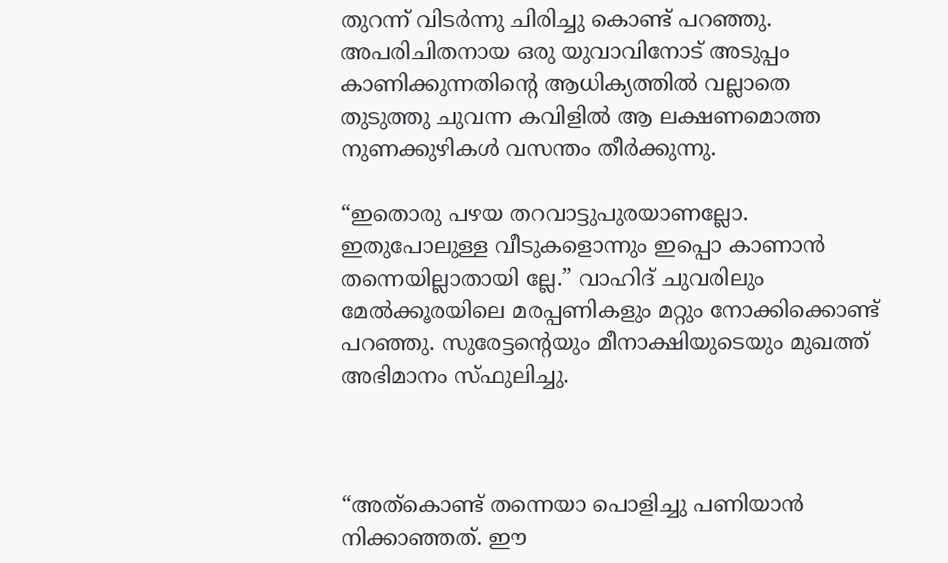തുറന്ന് വിടർന്നു ചിരിച്ചു കൊണ്ട് പറഞ്ഞു. അപരിചിതനായ ഒരു യുവാവിനോട് അടുപ്പം കാണിക്കുന്നതിന്റെ ആധിക്യത്തിൽ വല്ലാതെ തുടുത്തു ചുവന്ന കവിളിൽ ആ ലക്ഷണമൊത്ത നുണക്കുഴികൾ വസന്തം തീർക്കുന്നു.

“ഇതൊരു പഴയ തറവാട്ടുപുരയാണല്ലോ. ഇതുപോലുള്ള വീടുകളൊന്നും ഇപ്പൊ കാണാൻ തന്നെയില്ലാതായി ല്ലേ.” വാഹിദ് ചുവരിലും മേൽക്കൂരയിലെ മരപ്പണികളും മറ്റും നോക്കിക്കൊണ്ട് പറഞ്ഞു. സുരേട്ടന്റെയും മീനാക്ഷിയുടെയും മുഖത്ത് അഭിമാനം സ്ഫുലിച്ചു.



“അത്കൊണ്ട് തന്നെയാ പൊളിച്ചു പണിയാൻ നിക്കാഞ്ഞത്. ഈ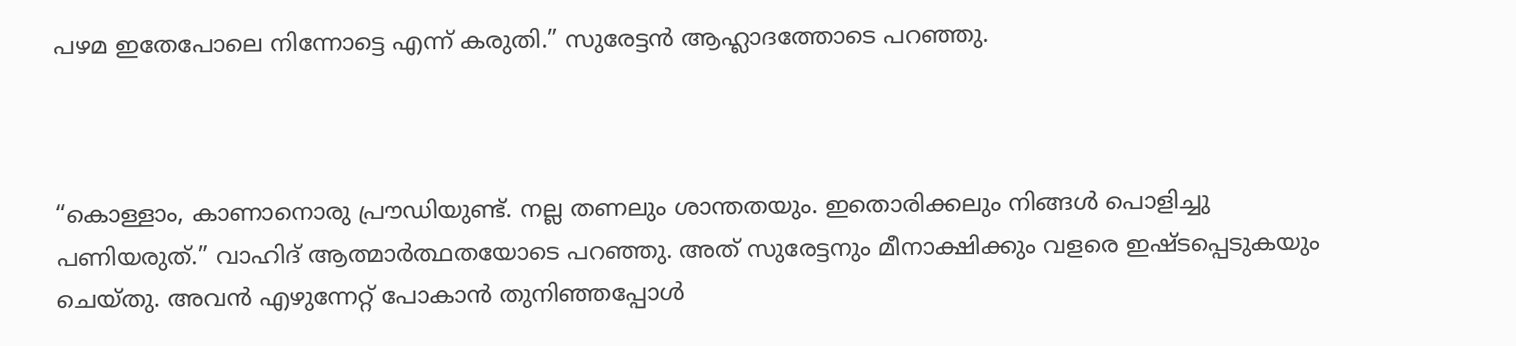പഴമ ഇതേപോലെ നിന്നോട്ടെ എന്ന് കരുതി.” സുരേട്ടൻ ആഹ്ലാദത്തോടെ പറഞ്ഞു.



“കൊള്ളാം, കാണാനൊരു പ്രൗഡിയുണ്ട്. നല്ല തണലും ശാന്തതയും. ഇതൊരിക്കലും നിങ്ങൾ പൊളിച്ചു പണിയരുത്.” വാഹിദ് ആത്മാർത്ഥതയോടെ പറഞ്ഞു. അത് സുരേട്ടനും മീനാക്ഷിക്കും വളരെ ഇഷ്ടപ്പെടുകയും ചെയ്തു. അവൻ എഴുന്നേറ്റ് പോകാൻ തുനിഞ്ഞപ്പോൾ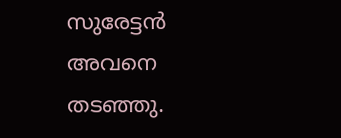സുരേട്ടൻ അവനെ തടഞ്ഞു.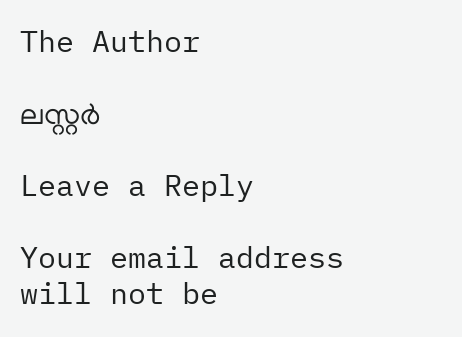The Author

ലസ്റ്റർ

Leave a Reply

Your email address will not be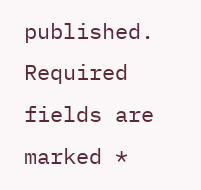published. Required fields are marked *